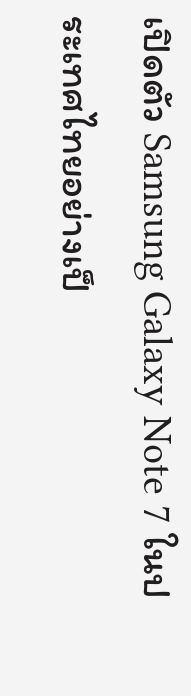เปิดตัว Samsung Galaxy Note 7 ในประเทศไทยอย่างเป็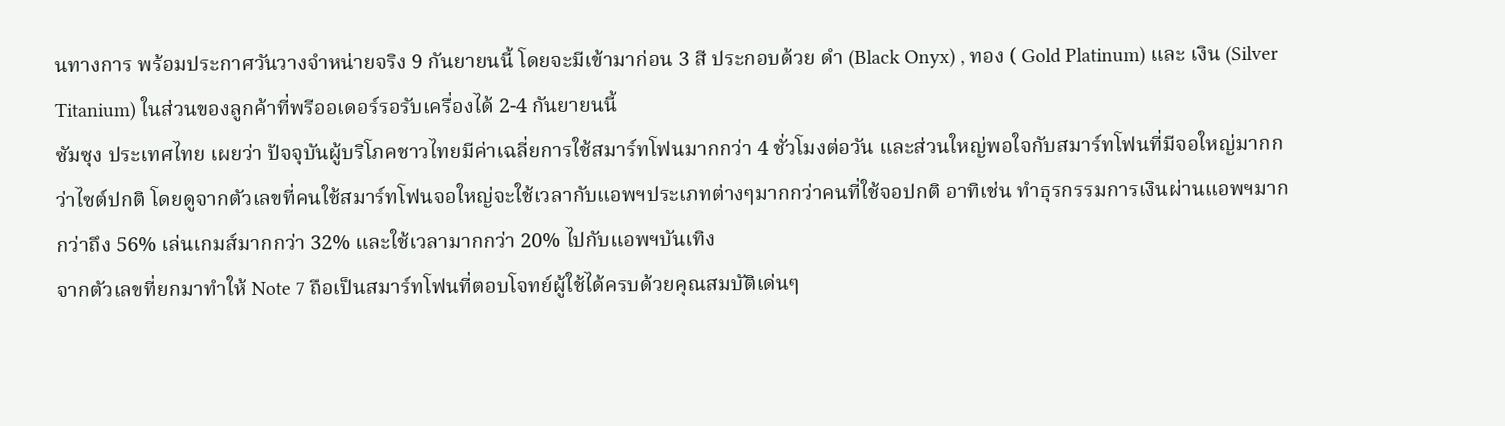นทางการ พร้อมประกาศวันวางจำหน่ายจริง 9 กันยายนนี้ โดยจะมีเข้ามาก่อน 3 สี ประกอบด้วย ดำ (Black Onyx) , ทอง ( Gold Platinum) และ เงิน (Silver Titanium) ในส่วนของลูกค้าที่พรีออเดอร์รอรับเครื่องได้ 2-4 กันยายนนี้
ซัมซุง ประเทศไทย เผยว่า ปัจจุบันผู้บริโภคชาวไทยมีค่าเฉลี่ยการใช้สมาร์ทโฟนมากกว่า 4 ชั่วโมงต่อวัน และส่วนใหญ่พอใจกับสมาร์ทโฟนที่มีจอใหญ่มากกว่าไซต์ปกติ โดยดูจากตัวเลขที่คนใช้สมาร์ทโฟนจอใหญ่จะใช้เวลากับแอพฯประเภทต่างๆมากกว่าคนที่ใช้จอปกติ อาทิเช่น ทำธุรกรรมการเงินผ่านแอพฯมากกว่าถึง 56% เล่นเกมส์มากกว่า 32% และใช้เวลามากกว่า 20% ไปกับแอพฯบันเทิง
จากตัวเลขที่ยกมาทำให้ Note 7 ถือเป็นสมาร์ทโฟนที่ตอบโจทย์ผู้ใช้ได้ครบด้วยคุณสมบัติเด่นๆ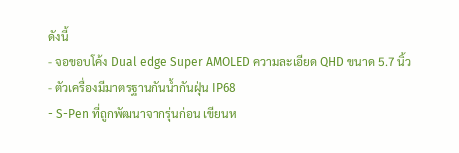ดังนี้
- จอขอบโค้ง Dual edge Super AMOLED ความละเอียด QHD ขนาด 5.7 นิ้ว
- ตัวเครื่องมีมาตรฐานกันน้ำกันฝุ่น IP68
- S-Pen ที่ถูกพัฒนาจากรุ่นก่อน เขียนห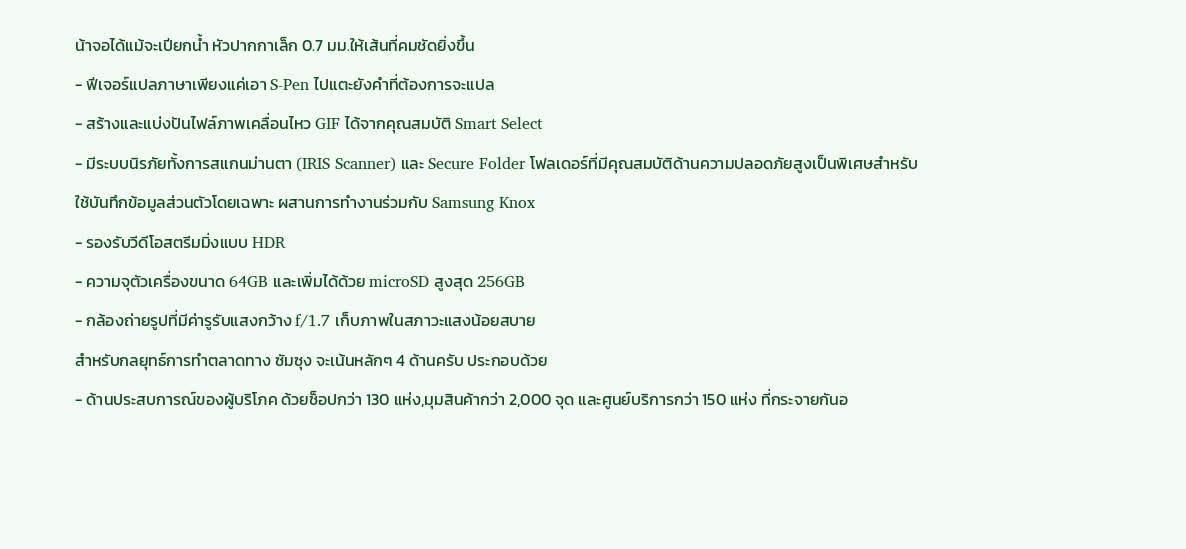น้าจอได้แม้จะเปียกน้ำ หัวปากกาเล็ก 0.7 มม.ให้เส้นที่คมชัดยิ่งขึ้น
- ฟีเจอร์แปลภาษาเพียงแค่เอา S-Pen ไปแตะยังคำที่ต้องการจะแปล
- สร้างและแบ่งปันไฟล์ภาพเคลื่อนไหว GIF ได้จากคุณสมบัติ Smart Select
- มีระบบนิรภัยทั้งการสแกนม่านตา (IRIS Scanner) และ Secure Folder โฟลเดอร์ที่มีคุณสมบัติด้านความปลอดภัยสูงเป็นพิเศษสำหรับใช้บันทึกข้อมูลส่วนตัวโดยเฉพาะ ผสานการทำงานร่วมกับ Samsung Knox
- รองรับวีดีโอสตรีมมิ่งแบบ HDR
- ความจุตัวเครื่องขนาด 64GB และเพิ่มได้ด้วย microSD สูงสุด 256GB
- กล้องถ่ายรูปที่มีค่ารูรับแสงกว้าง f/1.7 เก็บภาพในสภาวะแสงน้อยสบาย
สำหรับกลยุทธ์การทำตลาดทาง ซัมซุง จะเน้นหลักๆ 4 ด้านครับ ประกอบด้วย
- ด้านประสบการณ์ของผู้บริโภค ด้วยช็อปกว่า 130 แห่ง,มุมสินค้ากว่า 2,000 จุด และศูนย์บริการกว่า 150 แห่ง ที่กระจายกันอ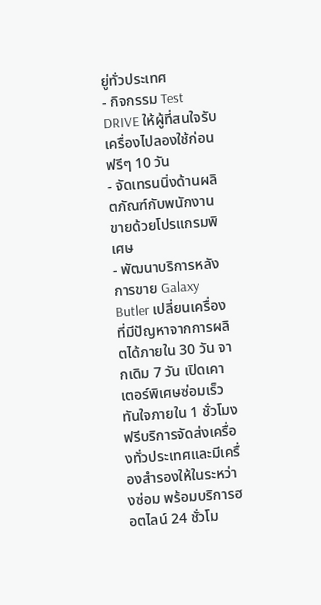ยู่ทั่วประเทศ
- กิจกรรม Test DRIVE ให้ผู้ที่สนใจรับเครื่องไปลองใช้ก่อนฟรีๆ 10 วัน
- จัดเทรนนิ่งด้านผลิตภัณฑ์กับพนักงานขายด้วยโปรแกรมพิเศษ
- พัฒนาบริการหลังการขาย Galaxy Butler เปลี่ยนเครื่องที่มีปัญหาจากการผลิตได้ภายใน 30 วัน จากเดิม 7 วัน เปิดเคาเตอร์พิเศษซ่อมเร็วทันใจภายใน 1 ชั่วโมง ฟรีบริการจัดส่งเครื่องทั่วประเทศและมีเครื่องสำรองให้ในระหว่างซ่อม พร้อมบริการฮอตไลน์ 24 ชั่วโม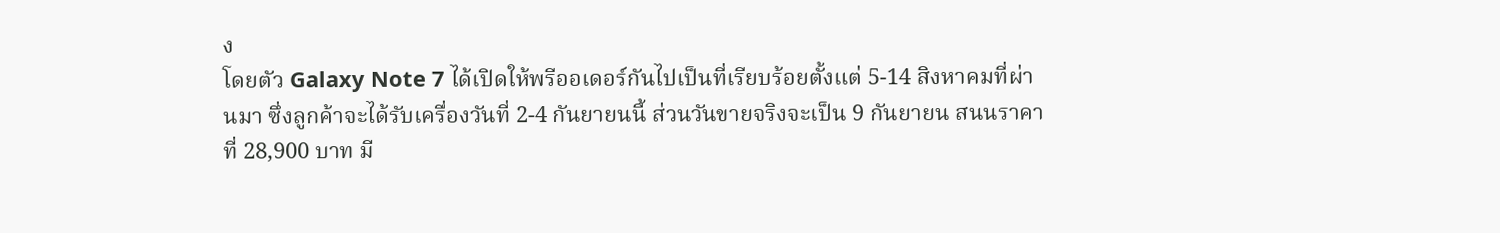ง
โดยตัว Galaxy Note 7 ได้เปิดให้พรีออเดอร์กันไปเป็นที่เรียบร้อยตั้งแต่ 5-14 สิงหาคมที่ผ่านมา ซึ่งลูกค้าจะได้รับเครื่องวันที่ 2-4 กันยายนนี้ ส่วนวันขายจริงจะเป็น 9 กันยายน สนนราคาที่ 28,900 บาท มี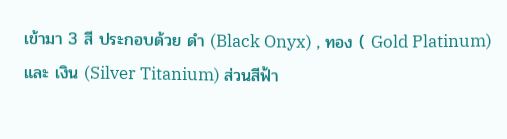เข้ามา 3 สี ประกอบด้วย ดำ (Black Onyx) , ทอง ( Gold Platinum) และ เงิน (Silver Titanium) ส่วนสีฟ้า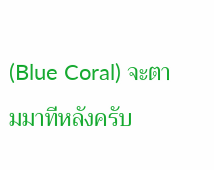(Blue Coral) จะตามมาทีหลังครับ